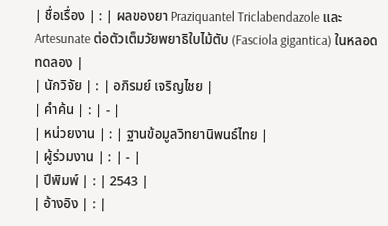| ชื่อเรื่อง | : | ผลของยา Praziquantel Triclabendazole และ Artesunate ต่อตัวเต็มวัยพยาธิใบไม้ตับ (Fasciola gigantica) ในหลอดทดลอง |
| นักวิจัย | : | อภิรมย์ เจริญไชย |
| คำค้น | : | - |
| หน่วยงาน | : | ฐานข้อมูลวิทยานิพนธ์ไทย |
| ผู้ร่วมงาน | : | - |
| ปีพิมพ์ | : | 2543 |
| อ้างอิง | : |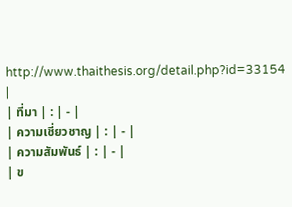http://www.thaithesis.org/detail.php?id=33154 |
| ที่มา | : | - |
| ความเชี่ยวชาญ | : | - |
| ความสัมพันธ์ | : | - |
| ข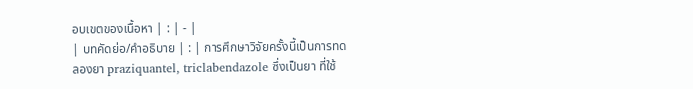อบเขตของเนื้อหา | : | - |
| บทคัดย่อ/คำอธิบาย | : | การศึกษาวิจัยครั้งนี้เป็นการทดลองยา praziquantel, triclabendazole ซึ่งเป็นยา ที่ใช้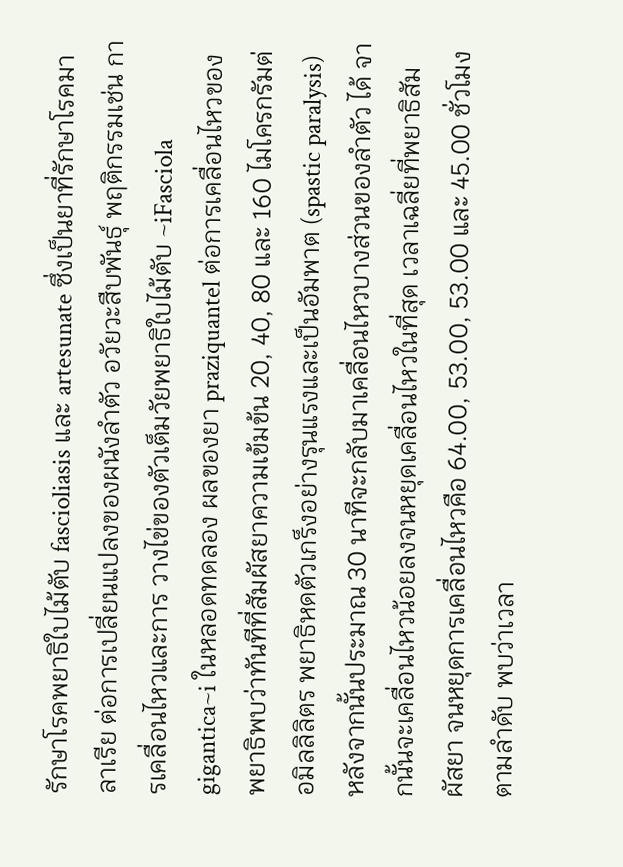รักษาโรคพยาธิใบไม้ตับ fascioliasis และ artesunate ซึ่งเป็นยาที่รักษาโรคมาลาเรีย ต่อการเปลี่ยนแปลงของผนังลำตัว อวัยวะสืบพันธุ์ พฤติกรรมเช่น การเคลื่อนไหวและการ วางไข่ของตัวเต็มวัยพยาธิใบไม้ตับ ~iFasciola gigantica~i ในหลอดทดลอง ผลของยา praziquantel ต่อการเคลื่อนไหวของพยาธิพบว่าทันทีที่สัมผัสยาความเข้มข้น 20, 40, 80 และ 160 ไมโครกรัมต่อมิลลิลิตร พยาธิหดตัวเกร็งอย่างรุนแรงและเป็นอัมพาต (spastic paralysis) หลังจากนั้นประมาณ 30 นาทีจะกลับมาเคลื่อนไหวบางส่วนของลำตัว ได้ จากนั้นจะเคลื่อนไหวน้อยลงจนหยุดเคลื่อนไหวในที่สุด เวลาเฉลี่ยที่พยาธิสัมผัสยา จนหยุดการเคลื่อนไหวคือ 64.00, 53.00, 53.00 และ 45.00 ชั่วโมงตามลำดับ พบว่าเวลา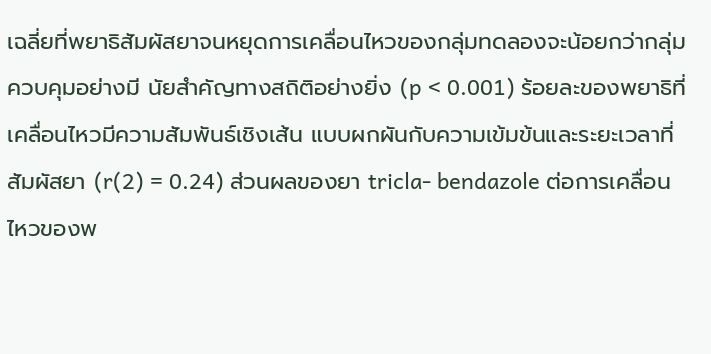เฉลี่ยที่พยาธิสัมผัสยาจนหยุดการเคลื่อนไหวของกลุ่มทดลองจะน้อยกว่ากลุ่มควบคุมอย่างมี นัยสำคัญทางสถิติอย่างยิ่ง (p < 0.001) ร้อยละของพยาธิที่เคลื่อนไหวมีความสัมพันธ์เชิงเส้น แบบผกผันกับความเข้มข้นและระยะเวลาที่สัมผัสยา (r(2) = 0.24) ส่วนผลของยา tricla- bendazole ต่อการเคลื่อนไหวของพ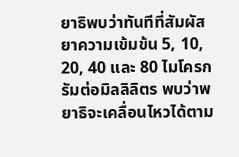ยาธิพบว่าทันทีที่สัมผัสยาความเข้มข้น 5, 10, 20, 40 และ 80 ไมโครกรัมต่อมิลลิลิตร พบว่าพยาธิจะเคลื่อนไหวได้ตาม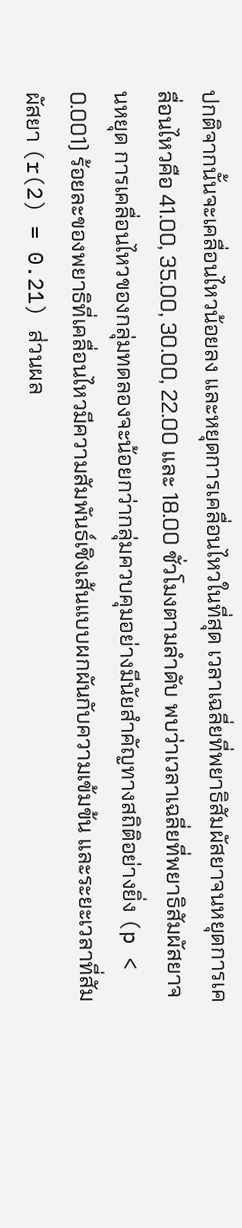ปกติจากนั้นจะเคลื่อนไหวน้อยลง และหยุดการเคลื่อนไหวในที่สุด เวลาเฉลี่ยที่พยาธิสัมผัสยาจนหยุดการเคลื่อนไหวคือ 41.00, 35.00, 30.00, 22.00 และ 18.00 ชั่วโมงตามลำดับ พบว่าเวลาเฉลี่ยที่พยาธิสัมผัสยาจนหยุด การเคลื่อนไหวของกลุ่มทดลองจะน้อยกว่ากลุ่มควบคุมอย่างมีนัยสำคัญทางสถิติอย่างยิ่ง (p < 0.001) ร้อยละของพยาธิที่เคลื่อนไหวมีความสัมพันธ์เชิงเส้นแบบผกผันกับความเข้มข้น และระยะเวลาที่สัมผัสยา (r(2) = 0.21) ส่วนผล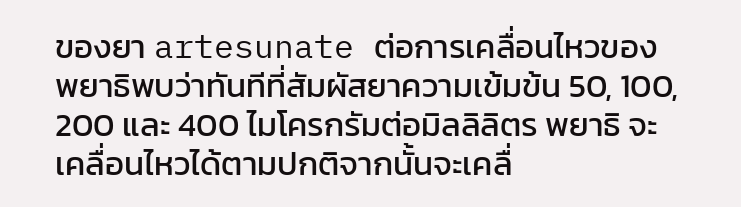ของยา artesunate ต่อการเคลื่อนไหวของ พยาธิพบว่าทันทีที่สัมผัสยาความเข้มข้น 50, 100, 200 และ 400 ไมโครกรัมต่อมิลลิลิตร พยาธิ จะเคลื่อนไหวได้ตามปกติจากนั้นจะเคลื่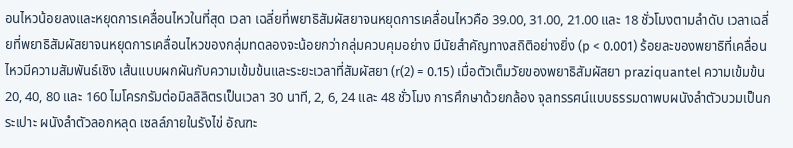อนไหวน้อยลงและหยุดการเคลื่อนไหวในที่สุด เวลา เฉลี่ยที่พยาธิสัมผัสยาจนหยุดการเคลื่อนไหวคือ 39.00, 31.00, 21.00 และ 18 ชั่วโมงตามลำดับ เวลาเฉลี่ยที่พยาธิสัมผัสยาจนหยุดการเคลื่อนไหวของกลุ่มทดลองจะน้อยกว่ากลุ่มควบคุมอย่าง มีนัยสำคัญทางสถิติอย่างยิ่ง (p < 0.001) ร้อยละของพยาธิที่เคลื่อนไหวมีความสัมพันธ์เชิง เส้นแบบผกผันกับความเข้มข้นและระยะเวลาที่สัมผัสยา (r(2) = 0.15) เมื่อตัวเต็มวัยของพยาธิสัมผัสยา praziquantel ความเข้มข้น 20, 40, 80 และ 160 ไมโครกรัมต่อมิลลิลิตรเป็นเวลา 30 นาที, 2, 6, 24 และ 48 ชั่วโมง การศึกษาด้วยกล้อง จุลทรรศน์แบบธรรมดาพบผนังลำตัวบวมเป็นกระเปาะ ผนังลำตัวลอกหลุด เซลล์ภายในรังไข่ อัณฑะ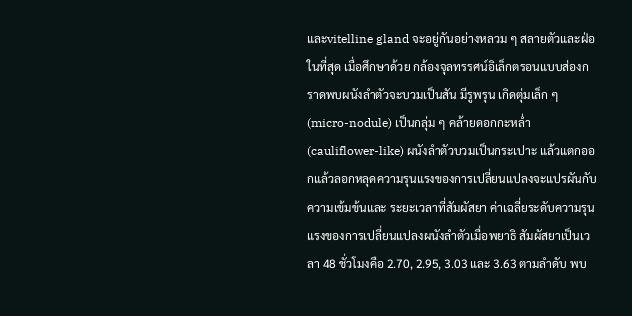และvitelline gland จะอยู่กันอย่างหลวม ๆ สลายตัวและฝ่อในที่สุด เมื่อศึกษาด้วย กล้องจุลทรรศน์อิเล็กตรอนแบบส่องกราดพบผนังลำตัวจะบวมเป็นสัน มีรูพรุน เกิดตุ่มเล็ก ๆ (micro-nodule) เป็นกลุ่ม ๆ คล้ายดอกกะหล่ำ (cauliflower-like) ผนังลำตัวบวมเป็นกระเปาะ แล้วแตกออกแล้วลอกหลุดความรุนแรงของการเปลี่ยนแปลงจะแปรผันกับความเข้มข้นและ ระยะเวลาที่สัมผัสยา ค่าเฉลี่ยระดับความรุนแรงของการเปลี่ยนแปลงผนังลำตัวเมื่อพยาธิ สัมผัสยาเป็นเวลา 48 ชั่วโมงคือ 2.70, 2.95, 3.03 และ 3.63 ตามลำดับ พบ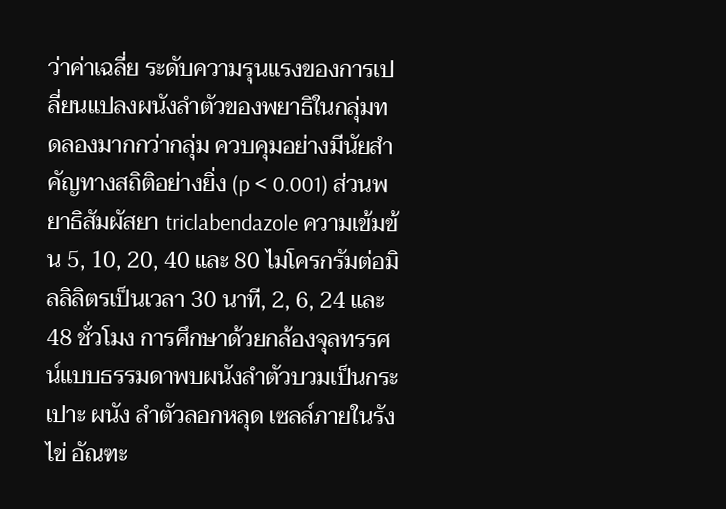ว่าค่าเฉลี่ย ระดับความรุนแรงของการเปลี่ยนแปลงผนังลำตัวของพยาธิในกลุ่มทดลองมากกว่ากลุ่ม ควบคุมอย่างมีนัยสำคัญทางสถิติอย่างยิ่ง (p < 0.001) ส่วนพยาธิสัมผัสยา triclabendazole ความเข้มข้น 5, 10, 20, 40 และ 80 ไมโครกรัมต่อมิลลิลิตรเป็นเวลา 30 นาที, 2, 6, 24 และ 48 ชั่วโมง การศึกษาด้วยกล้องจุลทรรศน์แบบธรรมดาพบผนังลำตัวบวมเป็นกระเปาะ ผนัง ลำตัวลอกหลุด เซลล์ภายในรังไข่ อัณฑะ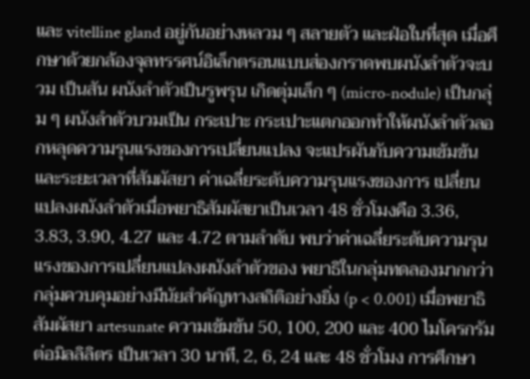และ vitelline gland อยู่กันอย่างหลวม ๆ สลายตัว และฝ่อในที่สุด เมื่อศึกษาด้วยกล้องจุลทรรศน์อิเล็กตรอนแบบส่องกราดพบผนังลำตัวจะบวม เป็นสัน ผนังลำตัวเป็นรูพรุน เกิดตุ่มเล็ก ๆ (micro-nodule) เป็นกลุ่ม ๆ ผนังลำตัวบวมเป็น กระเปาะ กระเปาะแตกออกทำให้ผนังลำตัวลอกหลุดความรุนแรงของการเปลี่ยนแปลง จะแปรผันกับความเข้มข้นและระยะเวลาที่สัมผัสยา ค่าเฉลี่ยระดับความรุนแรงของการ เปลี่ยนแปลงผนังลำตัวเมื่อพยาธิสัมผัสยาเป็นเวลา 48 ชั่วโมงคือ 3.36, 3.83, 3.90, 4.27 และ 4.72 ตามลำดับ พบว่าค่าเฉลี่ยระดับความรุนแรงของการเปลี่ยนแปลงผนังลำตัวของ พยาธิในกลุ่มทดลองมากกว่ากลุ่มควบคุมอย่างมีนัยสำคัญทางสถิติอย่างยิ่ง (p < 0.001) เมื่อพยาธิสัมผัสยา artesunate ความเข้มข้น 50, 100, 200 และ 400 ไมโครกรัมต่อมิลลิลิตร เป็นเวลา 30 นาที, 2, 6, 24 และ 48 ชั่วโมง การศึกษา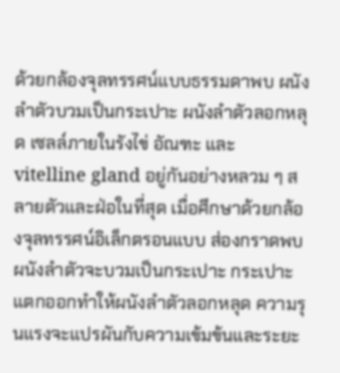ด้วยกล้องจุลทรรศน์แบบธรรมดาพบ ผนังลำตัวบวมเป็นกระเปาะ ผนังลำตัวลอกหลุด เซลล์ภายในรังไข่ อัณฑะ และ vitelline gland อยู่กันอย่างหลวม ๆ สลายตัวและฝ่อในที่สุด เมื่อศึกษาด้วยกล้องจุลทรรศน์อิเล็กตรอนแบบ ส่องกราดพบผนังลำตัวจะบวมเป็นกระเปาะ กระเปาะแตกออกทำให้ผนังลำตัวลอกหลุด ความรุนแรงจะแปรผันกับความเข้มข้นและระยะ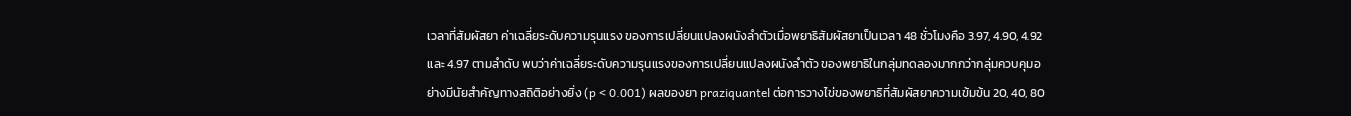เวลาที่สัมผัสยา ค่าเฉลี่ยระดับความรุนแรง ของการเปลี่ยนแปลงผนังลำตัวเมื่อพยาธิสัมผัสยาเป็นเวลา 48 ชั่วโมงคือ 3.97, 4.90, 4.92 และ 4.97 ตามลำดับ พบว่าค่าเฉลี่ยระดับความรุนแรงของการเปลี่ยนแปลงผนังลำตัว ของพยาธิในกลุ่มทดลองมากกว่ากลุ่มควบคุมอย่างมีนัยสำคัญทางสถิติอย่างยิ่ง (p < 0.001) ผลของยา praziquantel ต่อการวางไข่ของพยาธิที่สัมผัสยาความเข้มข้น 20, 40, 80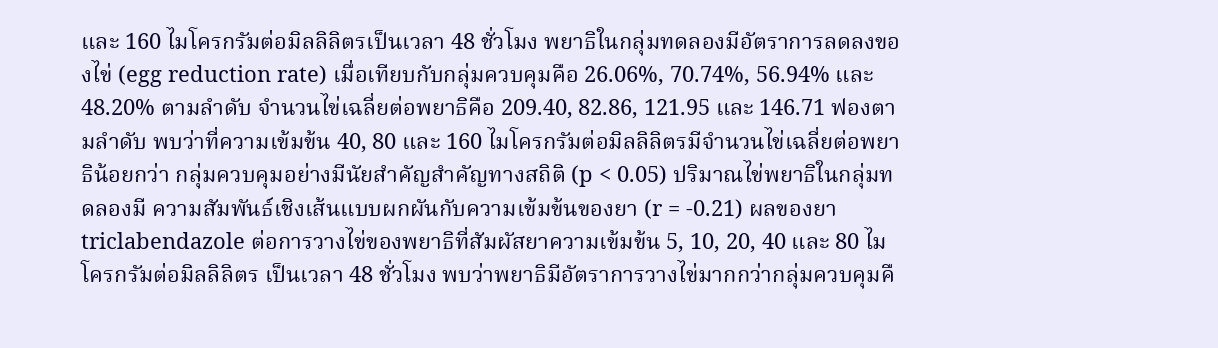และ 160 ไมโครกรัมต่อมิลลิลิตรเป็นเวลา 48 ชั่วโมง พยาธิในกลุ่มทดลองมีอัตราการลดลงของไข่ (egg reduction rate) เมื่อเทียบกับกลุ่มควบคุมคือ 26.06%, 70.74%, 56.94% และ 48.20% ตามลำดับ จำนวนไข่เฉลี่ยต่อพยาธิคือ 209.40, 82.86, 121.95 และ 146.71 ฟองตามลำดับ พบว่าที่ความเข้มข้น 40, 80 และ 160 ไมโครกรัมต่อมิลลิลิตรมีจำนวนไข่เฉลี่ยต่อพยาธิน้อยกว่า กลุ่มควบคุมอย่างมีนัยสำคัญสำคัญทางสถิติ (p < 0.05) ปริมาณไข่พยาธิในกลุ่มทดลองมี ความสัมพันธ์เชิงเส้นแบบผกผันกับความเข้มข้นของยา (r = -0.21) ผลของยา triclabendazole ต่อการวางไข่ของพยาธิที่สัมผัสยาความเข้มข้น 5, 10, 20, 40 และ 80 ไมโครกรัมต่อมิลลิลิตร เป็นเวลา 48 ชั่วโมง พบว่าพยาธิมีอัตราการวางไข่มากกว่ากลุ่มควบคุมคื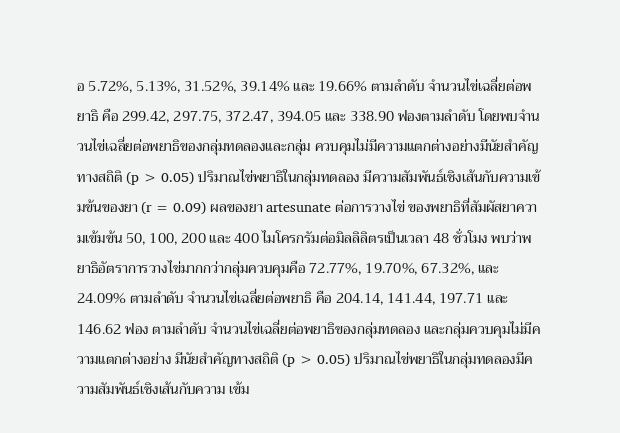อ 5.72%, 5.13%, 31.52%, 39.14% และ 19.66% ตามลำดับ จำนวนไข่เฉลี่ยต่อพยาธิ คือ 299.42, 297.75, 372.47, 394.05 และ 338.90 ฟองตามลำดับ โดยพบจำนวนไข่เฉลี่ยต่อพยาธิของกลุ่มทดลองและกลุ่ม ควบคุมไม่มีความแตกต่างอย่างมีนัยสำคัญทางสถิติ (p > 0.05) ปริมาณไข่พยาธิในกลุ่มทดลอง มีความสัมพันธ์เชิงเส้นกับความเข้มข้นของยา (r = 0.09) ผลของยา artesunate ต่อการวางไข่ ของพยาธิที่สัมผัสยาความเข้มข้น 50, 100, 200 และ 400 ไมโครกรัมต่อมิลลิลิตรเป็นเวลา 48 ชั่วโมง พบว่าพยาธิอัตราการวางไข่มากกว่ากลุ่มควบคุมคือ 72.77%, 19.70%, 67.32%, และ 24.09% ตามลำดับ จำนวนไข่เฉลี่ยต่อพยาธิ คือ 204.14, 141.44, 197.71 และ 146.62 ฟอง ตามลำดับ จำนวนไข่เฉลี่ยต่อพยาธิของกลุ่มทดลอง และกลุ่มควบคุมไม่มีความแตกต่างอย่าง มีนัยสำคัญทางสถิติ (p > 0.05) ปริมาณไข่พยาธิในกลุ่มทดลองมีความสัมพันธ์เชิงเส้นกับความ เข้ม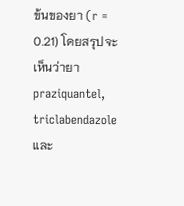ข้นของยา (r = 0.21) โดยสรุปจะเห็นว่ายา praziquantel, triclabendazole และ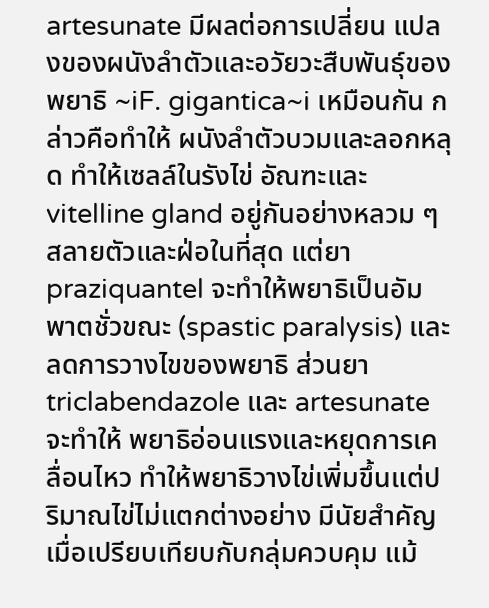artesunate มีผลต่อการเปลี่ยน แปลงของผนังลำตัวและอวัยวะสืบพันธุ์ของพยาธิ ~iF. gigantica~i เหมือนกัน กล่าวคือทำให้ ผนังลำตัวบวมและลอกหลุด ทำให้เซลล์ในรังไข่ อัณฑะและ vitelline gland อยู่กันอย่างหลวม ๆ สลายตัวและฝ่อในที่สุด แต่ยา praziquantel จะทำให้พยาธิเป็นอัมพาตชั่วขณะ (spastic paralysis) และลดการวางไขของพยาธิ ส่วนยา triclabendazole และ artesunate จะทำให้ พยาธิอ่อนแรงและหยุดการเคลื่อนไหว ทำให้พยาธิวางไข่เพิ่มขึ้นแต่ปริมาณไข่ไม่แตกต่างอย่าง มีนัยสำคัญเมื่อเปรียบเทียบกับกลุ่มควบคุม แม้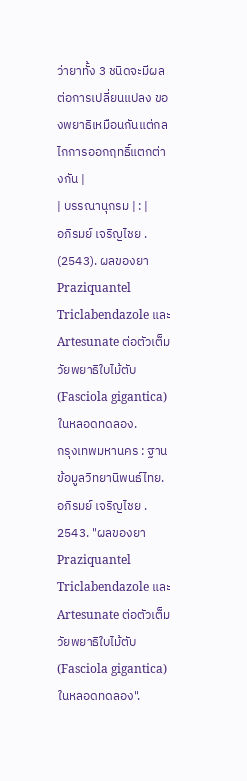ว่ายาทั้ง 3 ชนิดจะมีผลต่อการเปลี่ยนแปลง ของพยาธิเหมือนกันแต่กลไกการออกฤทธิ์แตกต่างกัน |
| บรรณานุกรม | : |
อภิรมย์ เจริญไชย . (2543). ผลของยา Praziquantel Triclabendazole และ Artesunate ต่อตัวเต็มวัยพยาธิใบไม้ตับ (Fasciola gigantica) ในหลอดทดลอง.
กรุงเทพมหานคร : ฐานข้อมูลวิทยานิพนธ์ไทย. อภิรมย์ เจริญไชย . 2543. "ผลของยา Praziquantel Triclabendazole และ Artesunate ต่อตัวเต็มวัยพยาธิใบไม้ตับ (Fasciola gigantica) ในหลอดทดลอง".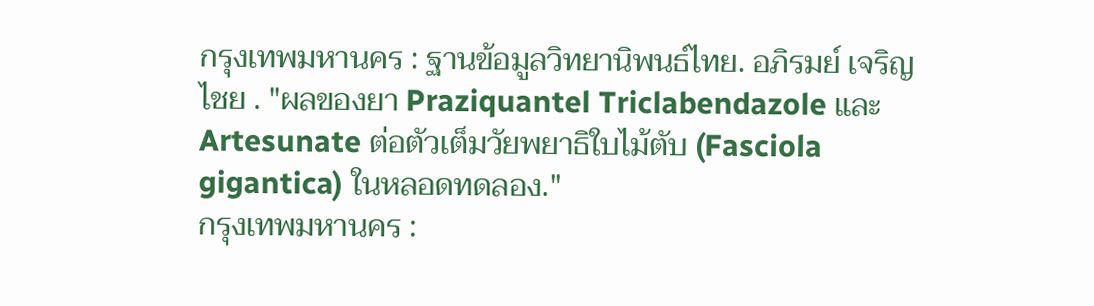กรุงเทพมหานคร : ฐานข้อมูลวิทยานิพนธ์ไทย. อภิรมย์ เจริญไชย . "ผลของยา Praziquantel Triclabendazole และ Artesunate ต่อตัวเต็มวัยพยาธิใบไม้ตับ (Fasciola gigantica) ในหลอดทดลอง."
กรุงเทพมหานคร :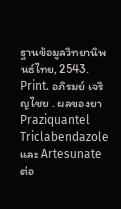ฐานข้อมูลวิทยานิพนธ์ไทย, 2543. Print. อภิรมย์ เจริญไชย . ผลของยา Praziquantel Triclabendazole และ Artesunate ต่อ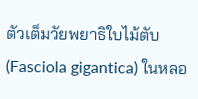ตัวเต็มวัยพยาธิใบไม้ตับ (Fasciola gigantica) ในหลอ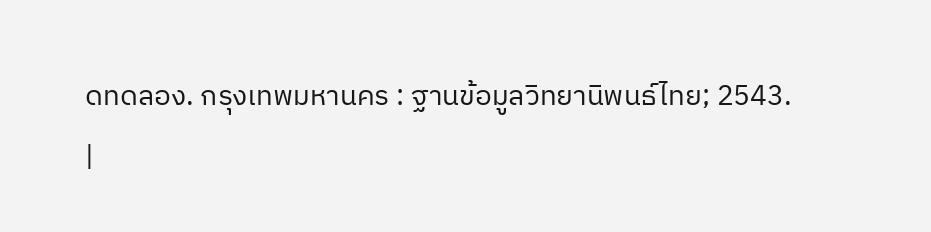ดทดลอง. กรุงเทพมหานคร : ฐานข้อมูลวิทยานิพนธ์ไทย; 2543.
|